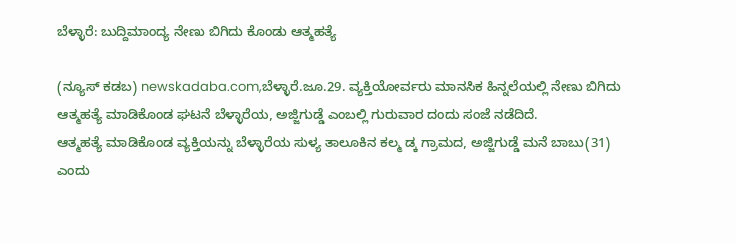ಬೆಳ್ಳಾರೆ: ಬುದ್ದಿಮಾಂದ್ಯ ನೇಣು ಬಿಗಿದು ಕೊಂಡು ಆತ್ಮಹತ್ಯೆ

(ನ್ಯೂಸ್ ಕಡಬ) newskadaba.com,ಬೆಳ್ಳಾರೆ.ಜೂ.29. ವ್ಯಕ್ತಿಯೋರ್ವರು ಮಾನಸಿಕ ಹಿನ್ನಲೆಯಲ್ಲಿ ನೇಣು ಬಿಗಿದು ಆತ್ಮಹತ್ಯೆ ಮಾಡಿಕೊಂಡ ಘಟನೆ ಬೆಳ್ಳಾರೆಯ, ಅಜ್ಜಿಗುಡ್ಡೆ ಎಂಬಲ್ಲಿ ಗುರುವಾರ ದಂದು ಸಂಜೆ ನಡೆದಿದೆ.
ಆತ್ಮಹತ್ಯೆ ಮಾಡಿಕೊಂಡ ವ್ಯಕ್ತಿಯನ್ನು ಬೆಳ್ಳಾರೆಯ ಸುಳ್ಯ ತಾಲೂಕಿನ ಕಲ್ಮ ಡ್ಕ ಗ್ರಾಮದ, ಅಜ್ಜಿಗುಡ್ಡೆ ಮನೆ ಬಾಬು(31) ಎಂದು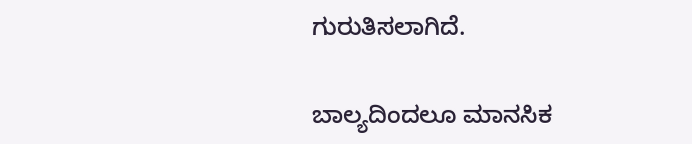ಗುರುತಿಸಲಾಗಿದೆ.

ಬಾಲ್ಯದಿಂದಲೂ ಮಾನಸಿಕ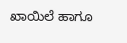ಖಾಯಿಲೆ ಹಾಗೂ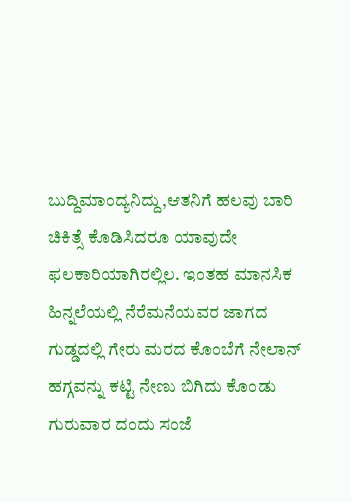ಬುದ್ದಿಮಾಂದ್ಯನಿದ್ದು,ಆತನಿಗೆ ಹಲವು ಬಾರಿ ಚಿಕಿತ್ಸೆ ಕೊಡಿಸಿದರೂ ಯಾವುದೇ ಫಲಕಾರಿಯಾಗಿರಲ್ಲಿಲ. ಇಂತಹ ಮಾನಸಿಕ ಹಿನ್ನಲೆಯಲ್ಲಿ ನೆರೆಮನೆಯವರ ಜಾಗದ ಗುಡ್ಡದಲ್ಲಿ ಗೇರು ಮರದ ಕೊಂಬೆಗೆ ನೇಲಾನ್ ಹಗ್ಗವನ್ನು ಕಟ್ಟಿ ನೇಣು ಬಿಗಿದು ಕೊಂಡು ಗುರುವಾರ ದಂದು ಸಂಜೆ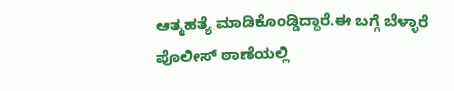ಆತ್ಮಹತ್ಯೆ ಮಾಡಿಕೊಂಡ್ಡಿದ್ದಾರೆ.ಈ ಬಗ್ಗೆ ಬೆಳ್ಳಾರೆ ಪೊಲೀಸ್‌ ಠಾಣೆಯಲ್ಲಿ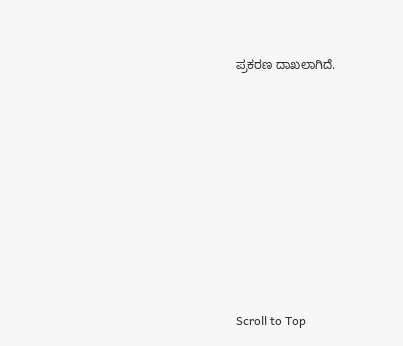ಪ್ರಕರಣ ದಾಖಲಾಗಿದೆ.









Scroll to Top